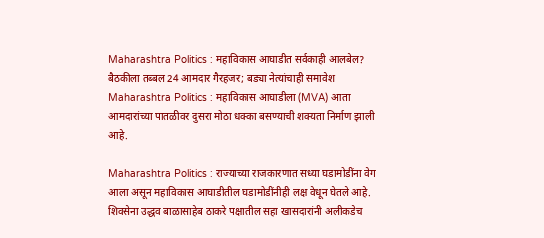Maharashtra Politics : महाविकास आघाडीत सर्वकाही आलबेल? बैठकीला तब्बल 24 आमदार गैरहजर; बड्या नेत्यांचाही समावेश
Maharashtra Politics : महाविकास आघाडीला (MVA) आता आमदारांच्या पातळीवर दुसरा मोठा धक्का बसण्याची शक्यता निर्माण झाली आहे.

Maharashtra Politics : राज्याच्या राजकारणात सध्या घडामोडींना वेग आला असून महाविकास आघाडीतील घडामोडींनीही लक्ष वेधून घेतले आहे. शिवसेना उद्धव बाळासाहेब ठाकरे पक्षातील सहा खासदारांनी अलीकडेच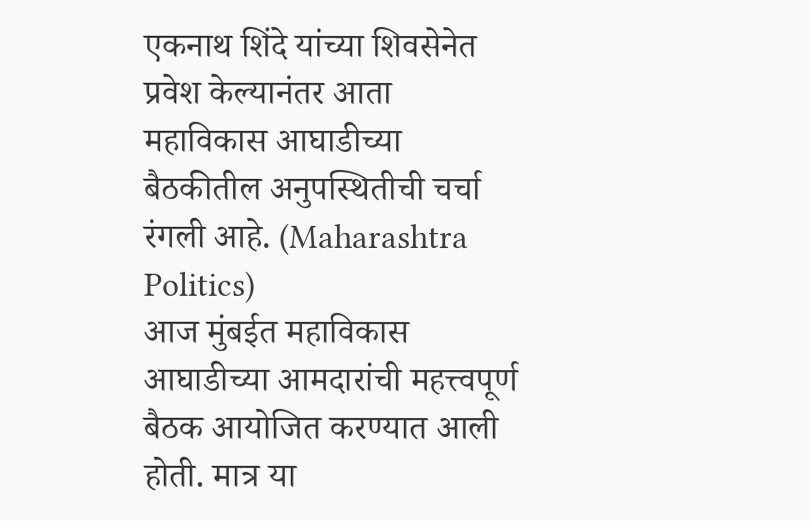एकनाथ शिंदे यांच्या शिवसेनेत प्रवेश केल्यानंतर आता महाविकास आघाडीच्या बैठकीतील अनुपस्थितीची चर्चा रंगली आहे. (Maharashtra Politics)
आज मुंबईत महाविकास आघाडीच्या आमदारांची महत्त्वपूर्ण बैठक आयोजित करण्यात आली होती. मात्र या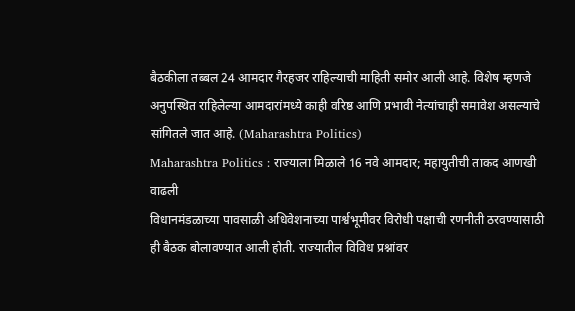बैठकीला तब्बल 24 आमदार गैरहजर राहिल्याची माहिती समोर आली आहे. विशेष म्हणजे अनुपस्थित राहिलेल्या आमदारांमध्ये काही वरिष्ठ आणि प्रभावी नेत्यांचाही समावेश असल्याचे सांगितले जात आहे. (Maharashtra Politics)
Maharashtra Politics : राज्याला मिळाले 16 नवे आमदार; महायुतीची ताकद आणखी वाढली
विधानमंडळाच्या पावसाळी अधिवेशनाच्या पार्श्वभूमीवर विरोधी पक्षाची रणनीती ठरवण्यासाठी ही बैठक बोलावण्यात आली होती. राज्यातील विविध प्रश्नांवर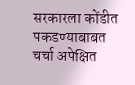सरकारला कोंडीत पकडण्याबाबत चर्चा अपेक्षित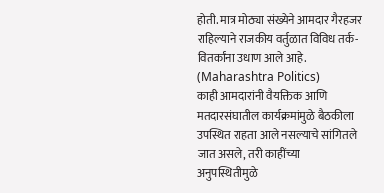होती. मात्र मोठ्या संख्येने आमदार गैरहजर राहिल्याने राजकीय वर्तुळात विविध तर्क-वितर्कांना उधाण आले आहे. (Maharashtra Politics)
काही आमदारांनी वैयक्तिक आणि मतदारसंघातील कार्यक्रमांमुळे बैठकीला उपस्थित राहता आले नसल्याचे सांगितले जात असले, तरी काहींच्या अनुपस्थितीमुळे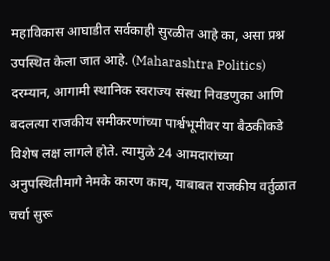महाविकास आघाडीत सर्वकाही सुरळीत आहे का, असा प्रश्न उपस्थित केला जात आहे. (Maharashtra Politics)
दरम्यान, आगामी स्थानिक स्वराज्य संस्था निवडणुका आणि बदलत्या राजकीय समीकरणांच्या पार्श्वभूमीवर या बैठकीकडे विशेष लक्ष लागले होते. त्यामुळे 24 आमदारांच्या अनुपस्थितीमागे नेमके कारण काय, याबाबत राजकीय वर्तुळात चर्चा सुरू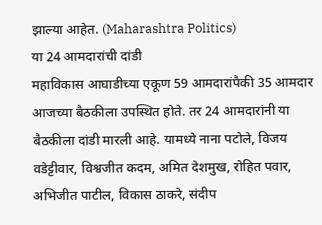झाल्या आहेत. (Maharashtra Politics)
या 24 आमदारांची दांडी
महाविकास आघाडीच्या एकूण 59 आमदारांपैकी 35 आमदार आजच्या बैठकीला उपस्थित होते. तर 24 आमदारांनी या बैठकीला दांडी मारली आहे. यामध्ये नाना पटोले, विजय वडेट्टीवार, विश्वजीत कदम, अमित देशमुख, रोहित पवार, अभिजीत पाटील, विकास ठाकरे, संदीप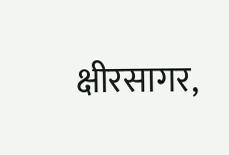क्षीरसागर,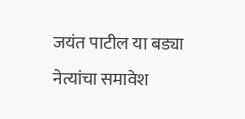जयंत पाटील या बड्या नेत्यांचा समावेश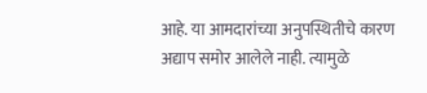आहे. या आमदारांच्या अनुपस्थितीचे कारण अद्याप समोर आलेले नाही. त्यामुळे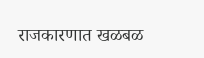राजकारणात खळबळ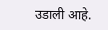उडाली आहे.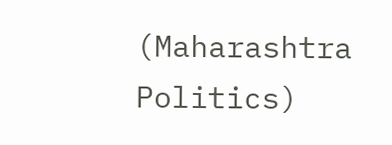(Maharashtra Politics)